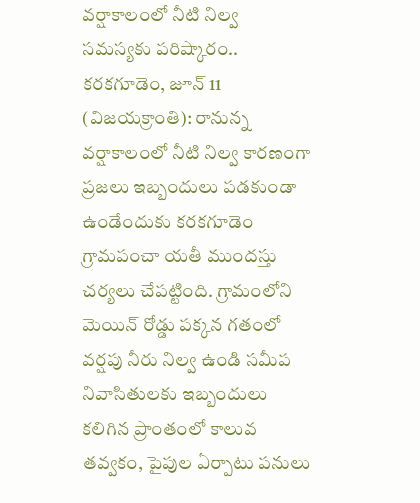వర్షాకాలంలో నీటి నిల్వ సమస్యకు పరిష్కారం..
కరకగూడెం, జూన్ 11 (విజయక్రాంతి): రానున్న వర్షాకాలంలో నీటి నిల్వ కారణంగా ప్రజలు ఇబ్బందులు పడకుండా ఉండేందుకు కరకగూడెం గ్రామపంచా యతీ ముందస్తు చర్యలు చేపట్టింది. గ్రామంలోని మెయిన్ రోడ్డు పక్కన గతంలో వర్షపు నీరు నిల్వ ఉండి సమీప నివాసితులకు ఇబ్బందులు కలిగిన ప్రాంతంలో కాలువ తవ్వకం, పైపుల ఏర్పాటు పనులు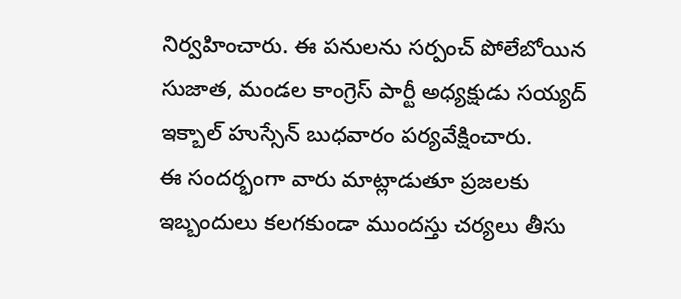నిర్వహించారు. ఈ పనులను సర్పంచ్ పోలేబోయిన సుజాత, మండల కాంగ్రెస్ పార్టీ అధ్యక్షుడు సయ్యద్ ఇక్బాల్ హుస్సేన్ బుధవారం పర్యవేక్షించారు.
ఈ సందర్భంగా వారు మాట్లాడుతూ ప్రజలకు ఇబ్బందులు కలగకుండా ముందస్తు చర్యలు తీసు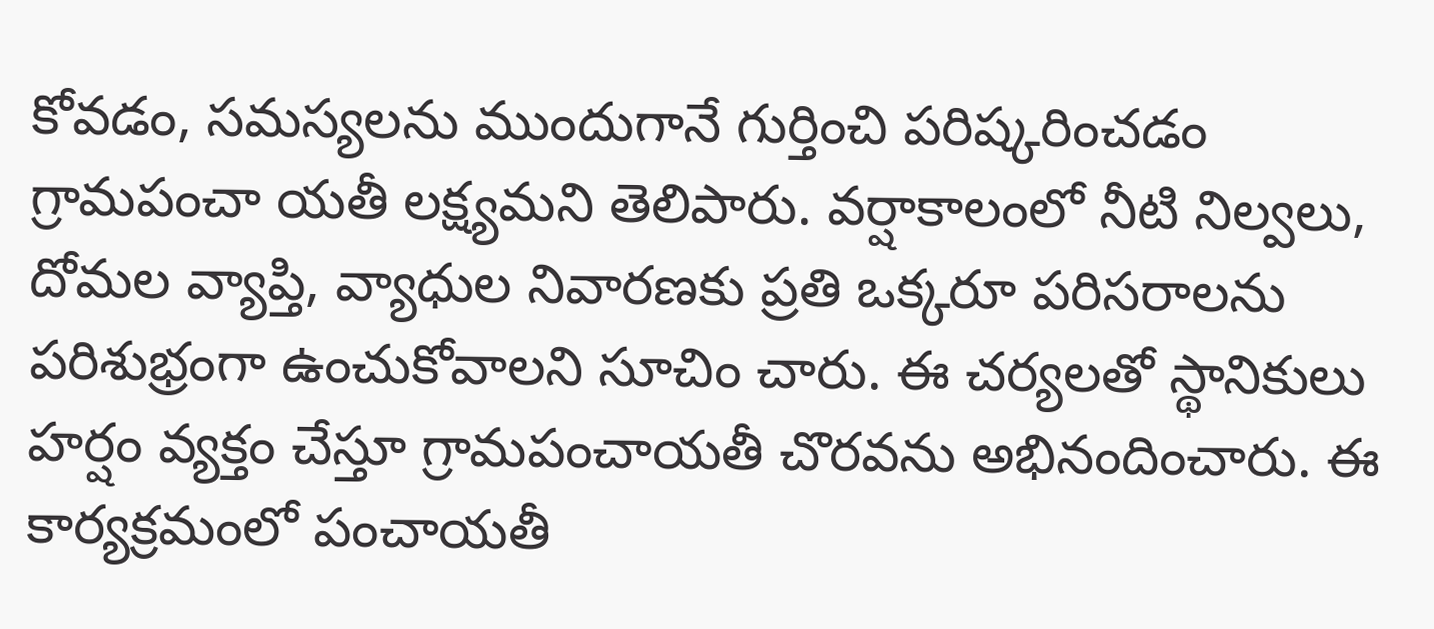కోవడం, సమస్యలను ముందుగానే గుర్తించి పరిష్కరించడం గ్రామపంచా యతీ లక్ష్యమని తెలిపారు. వర్షాకాలంలో నీటి నిల్వలు, దోమల వ్యాప్తి, వ్యాధుల నివారణకు ప్రతి ఒక్కరూ పరిసరాలను పరిశుభ్రంగా ఉంచుకోవాలని సూచిం చారు. ఈ చర్యలతో స్థానికులు హర్షం వ్యక్తం చేస్తూ గ్రామపంచాయతీ చొరవను అభినందించారు. ఈ కార్యక్రమంలో పంచాయతీ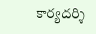కార్యదర్శి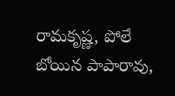రామకృష్ణ, పోలే బోయిన పాపారావు,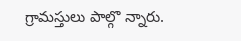గ్రామస్తులు పాల్గొ న్నారు.